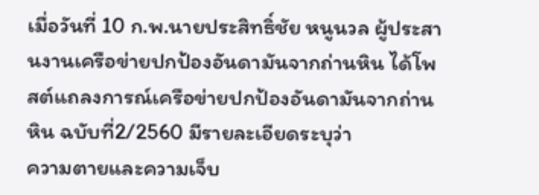เมื่อวันที่ 10 ก.พ.นายประสิทธิ์ชัย หนูนวล ผู้ประสานงานเครือข่ายปกป้องอันดามันจากถ่านหิน ได้โพสต์แถลงการณ์เครือข่ายปกป้องอันดามันจากถ่านหิน ฉบับที่2/2560 มีรายละเอียดระบุว่า
ความตายและความเจ็บ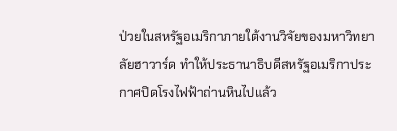ป่วยในสหรัฐอเมริกาภายใต้งานวิจัยของมหาวิทยาลัยฮาวาร์ด ทำให้ประธานาธิบดีสหรัฐอเมริกาประกาศปิดโรงไฟฟ้าถ่านหินไปแล้ว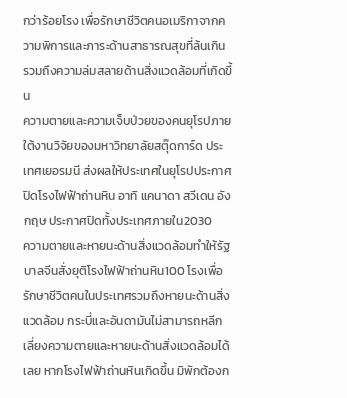กว่าร้อยโรง เพื่อรักษาชีวิตคนอเมริกาจากความพิการและภาระด้านสาธารณสุขที่ล้นเกิน รวมถึงความล่มสลายด้านสิ่งแวดล้อมที่เกิดขึ้น
ความตายและความเจ็บป่วยของคนยุโรปภายใต้งานวิจัยของมหาวิทยาลัยสตุ๊ดการ์ด ประเทศเยอรมนี ส่งผลให้ประเทศในยุโรปประกาศปิดโรงไฟฟ้าถ่านหิน อาทิ แคนาดา สวีเดน อังกฤษ ประกาศปิดทั้งประเทศภายใน2030
ความตายและหายนะด้านสิ่งแวดล้อมทำให้รัฐบาลจีนสั่งยุติโรงไฟฟ้าถ่านหิน100 โรงเพื่อรักษาชีวิตคนในประเทศรวมถึงหายนะด้านสิ่งแวดล้อม กระบี่และอันดามันไม่สามารถหลีกเลี่ยงความตายและหายนะด้านสิ่งแวดล้อมได้เลย หากโรงไฟฟ้าถ่านหินเกิดขึ้น มิพักต้องก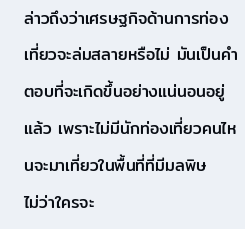ล่าวถึงว่าเศรษฐกิจด้านการท่องเที่ยวจะล่มสลายหรือไม่ มันเป็นคำตอบที่จะเกิดขึ้นอย่างแน่นอนอยู่แล้ว เพราะไม่มีนักท่องเที่ยวคนไหนจะมาเที่ยวในพื้นที่ที่มีมลพิษ
ไม่ว่าใครจะ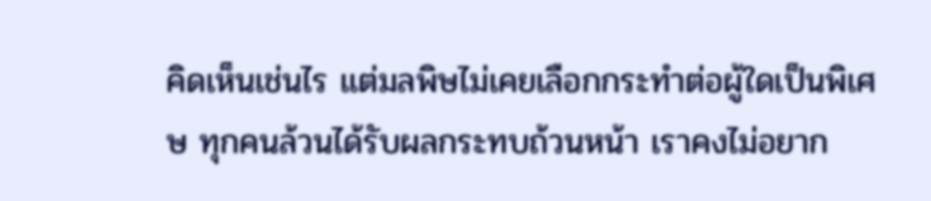คิดเห็นเช่นไร แต่มลพิษไม่เคยเลือกกระทำต่อผู้ใดเป็นพิเศษ ทุกคนล้วนได้รับผลกระทบถ้วนหน้า เราคงไม่อยาก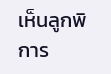เห็นลูกพิการ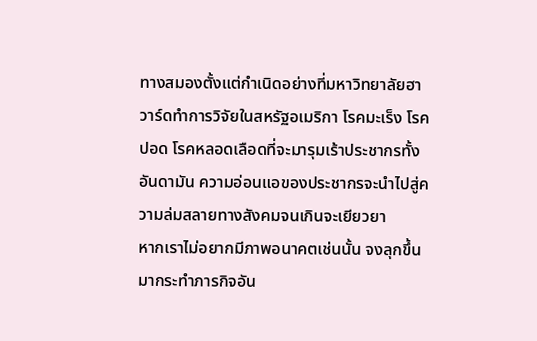ทางสมองตั้งแต่กำเนิดอย่างที่มหาวิทยาลัยฮาวาร์ดทำการวิจัยในสหรัฐอเมริกา โรคมะเร็ง โรคปอด โรคหลอดเลือดที่จะมารุมเร้าประชากรทั้งอันดามัน ความอ่อนแอของประชากรจะนำไปสู่ความล่มสลายทางสังคมจนเกินจะเยียวยา
หากเราไม่อยากมีภาพอนาคตเช่นนั้น จงลุกขึ้นมากระทำภารกิจอัน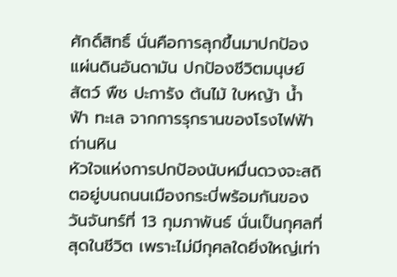ศักดิ์สิทธิ์ นั่นคือการลุกขึ้นมาปกป้องแผ่นดินอันดามัน ปกป้องชีวิตมนุษย์ สัตว์ พืช ปะการัง ต้นไม้ ใบหญ้า น้ำ ฟ้า ทะเล จากการรุกรานของโรงไฟฟ้าถ่านหิน
หัวใจแห่งการปกป้องนับหมื่นดวงจะสถิตอยู่บนถนนเมืองกระบี่พร้อมกันของวันจันทร์ที่ 13 กุมภาพันธ์ นั่นเป็นกุศลที่สุดในชีวิต เพราะไม่มีกุศลใดยิ่งใหญ่เท่า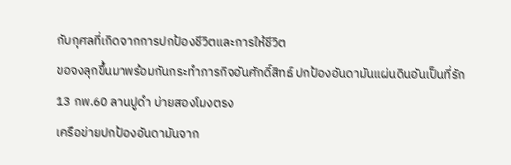กับกุศลที่เกิดจากการปกป้องชีวิตและการให้ชีวิต
ขอจงลุกขึ้นมาพร้อมกันกระทำภารกิจอันศักดิ์สิทธ์ ปกป้องอันดามันแผ่นดินอันเป็นที่รัก
13 กพ.60 ลานปูดำ บ่ายสองโมงตรง
เครือข่ายปกป้องอันดามันจาก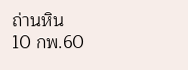ถ่านหิน
10 กพ.60